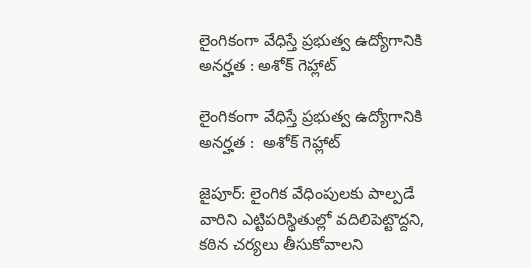లైంగికంగా వేధిస్తే ప్రభుత్వ ఉద్యోగానికి అనర్హత : అశోక్‌‌‌‌‌‌‌‌‌‌‌‌‌‌‌‌ గెహ్లాట్‌‌‌‌‌‌‌‌‌‌‌‌‌‌‌‌

లైంగికంగా వేధిస్తే ప్రభుత్వ ఉద్యోగానికి అనర్హత :  అశోక్‌‌‌‌‌‌‌‌‌‌‌‌‌‌‌‌ గెహ్లాట్‌‌‌‌‌‌‌‌‌‌‌‌‌‌‌‌

జైపూర్‌‌‌‌‌‌‌‌‌‌‌‌‌‌‌‌‌‌‌‌‌‌‌‌‌‌‌‌‌‌‌‌: లైంగిక వేధింపులకు పాల్పడే వారిని ఎట్టిపరిస్థితుల్లో వదిలిపెట్టొద్దని, కఠిన చర్యలు తీసుకోవాలని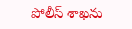పోలీస్ శాఖను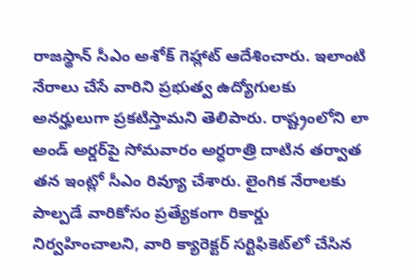రాజస్థాన్‌‌‌‌‌‌‌‌‌‌‌‌‌‌‌‌ సీఎం అశోక్‌‌‌‌‌‌‌‌‌‌‌‌‌‌‌‌ గెహ్లాట్‌‌‌‌‌‌‌‌‌‌‌‌‌‌‌‌ ఆదేశించారు. ఇలాంటి నేరాలు చేసే వారిని ప్రభుత్వ ఉద్యోగులకు అనర్హులుగా ప్రకటిస్తామని తెలిపారు. రాష్ట్రంలోని లా అండ్‌‌‌‌‌‌‌‌‌‌‌‌‌‌‌‌ అర్డర్‌‌‌‌‌‌‌‌‌‌‌‌‌‌‌‌‌‌‌‌‌‌‌‌‌‌‌‌‌‌‌‌పై సోమవారం అర్ధరాత్రి దాటిన తర్వాత తన ఇంట్లో సీఎం రివ్యూ చేశారు. లైంగిక నేరాలకు పాల్పడే వారికోసం ప్రత్యేకంగా రికార్డు నిర్వహించాలని, వారి క్యారెక్టర్‌‌‌‌‌‌‌‌‌‌‌‌‌‌‌‌‌‌‌‌‌‌‌‌‌‌‌‌‌‌‌‌ సర్టిఫికెట్‌‌‌‌‌‌‌‌‌‌‌‌‌‌‌‌లో చేసిన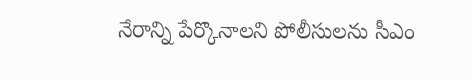నేరాన్ని పేర్కొనాలని పోలీసులను సీఎం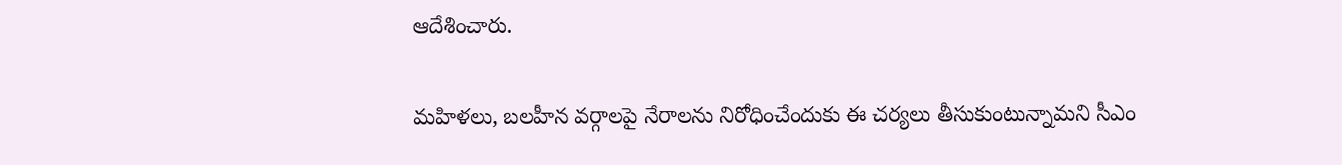ఆదేశించారు.

మహిళలు, బలహీన వర్గాలపై నేరాలను నిరోధించేందుకు ఈ చర్యలు తీసుకుంటున్నామని సీఎం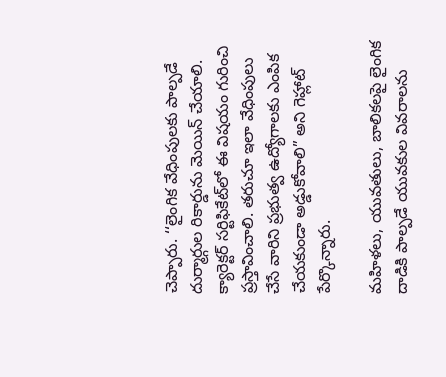చెప్పారు. ‘‘లైంగిక వేధింపులకు పాల్పడే దుర్మార్గుల రికార్డును మెయిన్‌‌‌‌‌‌‌‌‌‌‌‌‌‌‌‌ చేయాలి. క్యారెక్టర్ సర్టిఫికేట్‌‌‌‌‌‌‌‌‌‌‌‌‌‌‌‌లో ఈ విషయం గురించి ప్రస్తావించాలి. తరుచూ ఇలా వేధింపులు చేసే వారిని ప్రభుత్వ ఉద్యోగాలకు ఎంపిక చేయకుండా అడ్డుకోవాలి” అని గెహ్లాట్‌‌‌‌‌‌‌‌‌‌‌‌‌‌‌‌ పేర్కొన్నారు.

మహిళలు, యువతులు, బాలికలపై లైంగిక దాడికి పాల్పడే యువకుల వివరాలను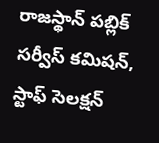రాజస్థాన్‌‌‌‌‌‌‌‌‌‌‌‌‌‌‌‌ పబ్లిక్ సర్వీస్‌‌‌‌‌‌‌‌‌‌‌‌‌‌‌‌ కమిషన్‌‌‌‌‌‌‌‌‌‌‌‌‌‌‌‌, స్టాఫ్‌‌‌‌‌‌‌‌‌‌‌‌‌‌‌‌ సెలక్షన్‌‌‌‌‌‌‌‌‌‌‌‌‌‌‌‌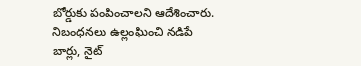బోర్డుకు పంపించాలని ఆదేశించారు. నిబంధనలు ఉల్లంఘించి నడిపే బార్లు, నైట్‌‌‌‌‌‌‌‌‌‌‌‌‌‌‌‌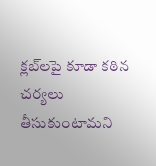క్లబ్‌‌‌‌‌‌‌‌‌‌‌‌‌‌‌‌లపై కూడా కఠిన చర్యలు తీసుకుంటామని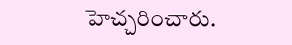హెచ్చరించారు.